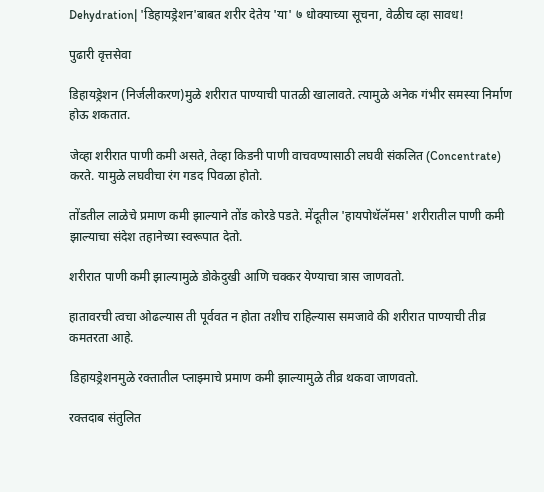Dehydration| 'डिहायड्रेशन'बाबत शरीर देतेय 'या' ७ धोक्याच्या सूचना, वेळीच व्‍हा सावध!

पुढारी वृत्तसेवा

डिहायड्रेशन (निर्जलीकरण)मुळे शरीरात पाण्याची पातळी खालावते. त्‍यामुळे अनेक गंभीर समस्या निर्माण होऊ शकतात.

जेव्हा शरीरात पाणी कमी असते, तेव्हा किडनी पाणी वाचवण्यासाठी लघवी संकलित (Concentrate) करते. यामुळे लघवीचा रंग गडद पिवळा होतो.

तोंडतील लाळेचे प्रमाण कमी झाल्‍याने तोंड कोरडे पडते. मेंदूतील 'हायपोथॅलॅमस' शरीरातील पाणी कमी झाल्याचा संदेश तहानेच्या स्वरूपात देतो.

शरीरात पाणी कमी झाल्यामुळे डोकेदुखी आणि चक्कर येण्याचा त्रास जाणवतो.

हातावरची त्वचा ओढल्यास ती पूर्ववत न होता तशीच राहिल्यास समजावे की शरीरात पाण्याची तीव्र कमतरता आहे.

डिहायड्रेशनमुळे रक्तातील प्लाझ्माचे प्रमाण कमी झाल्यामुळे तीव्र थकवा जाणवतो.

रक्तदाब संतुलित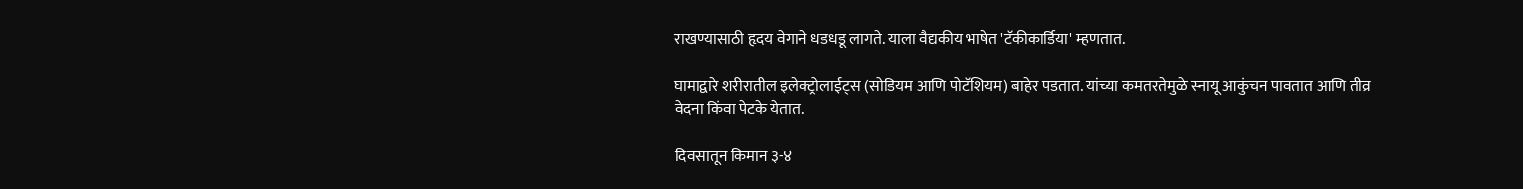राखण्यासाठी हृदय वेगाने धडधडू लागते. याला वैद्यकीय भाषेत 'टॅकीकार्डिया' म्हणतात.

घामाद्वारे शरीरातील इलेक्ट्रोलाईट्स (सोडियम आणि पोटॅशियम) बाहेर पडतात. यांच्या कमतरतेमुळे स्नायू आकुंचन पावतात आणि तीव्र वेदना किंवा पेटके येतात.

दिवसातून किमान ३-४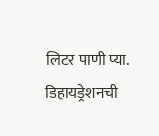लिटर पाणी प्या. डिहायड्रेशनची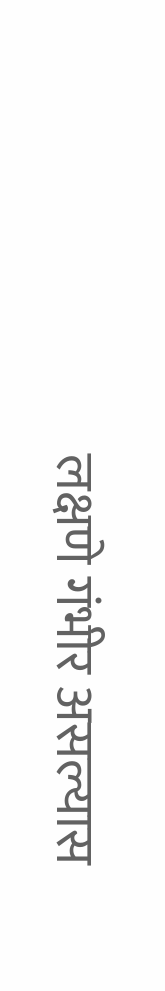लक्षणे गंभीर असल्यास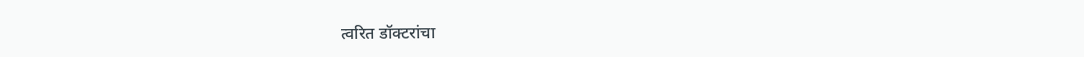त्वरित डॉक्टरांचा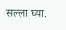सल्ला घ्या.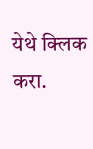येथे क्‍लिक करा.